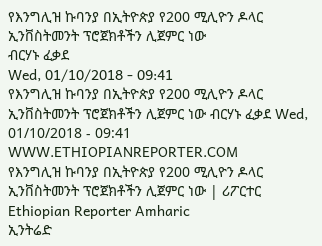የእንግሊዝ ኩባንያ በኢትዮጵያ የ200 ሚሊዮን ዶላር ኢንቨስትመንት ፕሮጀክቶችን ሊጀምር ነው
ብርሃኑ ፈቃደ
Wed, 01/10/2018 - 09:41
የእንግሊዝ ኩባንያ በኢትዮጵያ የ200 ሚሊዮን ዶላር ኢንቨስትመንት ፕሮጀክቶችን ሊጀምር ነው ብርሃኑ ፈቃደ Wed, 01/10/2018 - 09:41
WWW.ETHIOPIANREPORTER.COM
የእንግሊዝ ኩባንያ በኢትዮጵያ የ200 ሚሊዮን ዶላር ኢንቨስትመንት ፕሮጀክቶችን ሊጀምር ነው | ሪፖርተር Ethiopian Reporter Amharic
ኢንትሬድ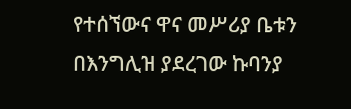የተሰኘውና ዋና መሥሪያ ቤቱን በእንግሊዝ ያደረገው ኩባንያ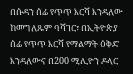በሱዳን ሰፊ የጥጥ እርሻ እንዳለው ከመግለጹም ባሻገር፣ በኢትዮጵያ ሰፊ የጥጥ እርሻ የማልማት ዕቅድ እንዳለውና በ200 ሚሊዮን ዶላር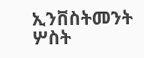ኢንቨስትመንት ሦስት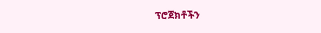ፕሮጀክቶችን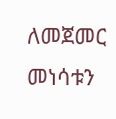ለመጀመር መነሳቱን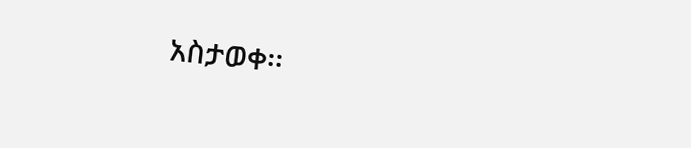አስታወቀ፡፡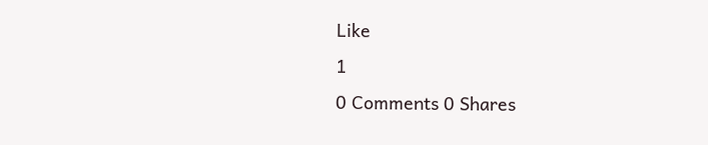Like
1
0 Comments 0 Shares